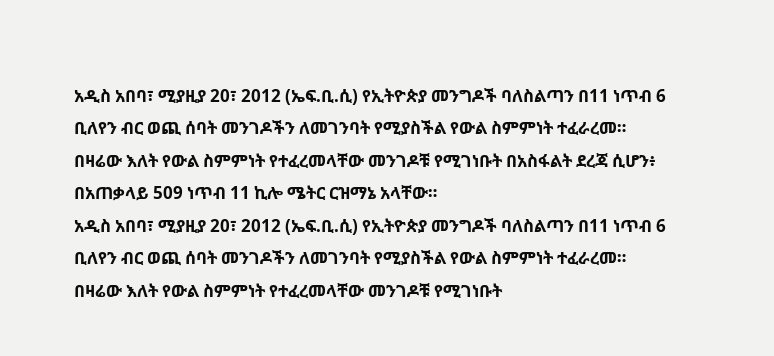አዲስ አበባ፣ ሚያዚያ 20፣ 2012 (ኤፍ.ቢ.ሲ) የኢትዮጵያ መንግዶች ባለስልጣን በ11 ነጥብ 6 ቢለየን ብር ወጪ ሰባት መንገዶችን ለመገንባት የሚያስችል የውል ስምምነት ተፈራረመ።
በዛሬው እለት የውል ስምምነት የተፈረመላቸው መንገዶቹ የሚገነቡት በአስፋልት ደረጃ ሲሆን፥ በአጠቃላይ 509 ነጥብ 11 ኪሎ ሜትር ርዝማኔ አላቸው።
አዲስ አበባ፣ ሚያዚያ 20፣ 2012 (ኤፍ.ቢ.ሲ) የኢትዮጵያ መንግዶች ባለስልጣን በ11 ነጥብ 6 ቢለየን ብር ወጪ ሰባት መንገዶችን ለመገንባት የሚያስችል የውል ስምምነት ተፈራረመ።
በዛሬው እለት የውል ስምምነት የተፈረመላቸው መንገዶቹ የሚገነቡት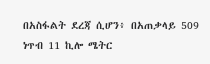በአስፋልት ደረጃ ሲሆን፥ በአጠቃላይ 509 ነጥብ 11 ኪሎ ሜትር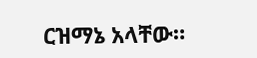ርዝማኔ አላቸው።